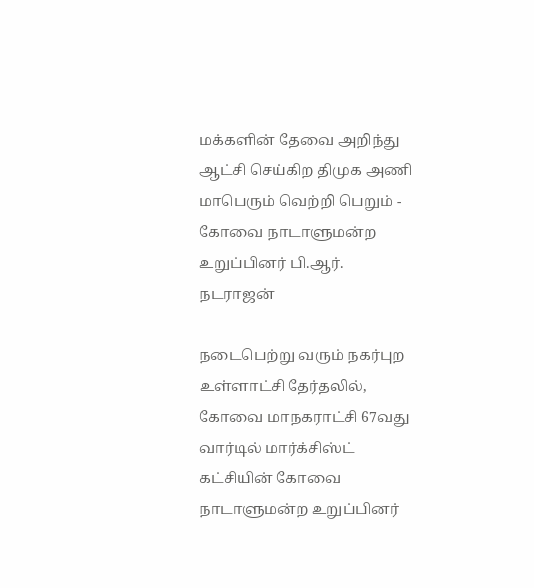மக்களின் தேவை அறிந்து ஆட்சி செய்கிற திமுக அணி மாபெரும் வெற்றி பெறும் - கோவை நாடாளுமன்ற உறுப்பினர் பி.ஆர். நடராஜன்

நடைபெற்று வரும் நகர்புற உள்ளாட்சி தேர்தலில், கோவை மாநகராட்சி 67வது வார்டில் மார்க்சிஸ்ட் கட்சியின் கோவை நாடாளுமன்ற உறுப்பினர்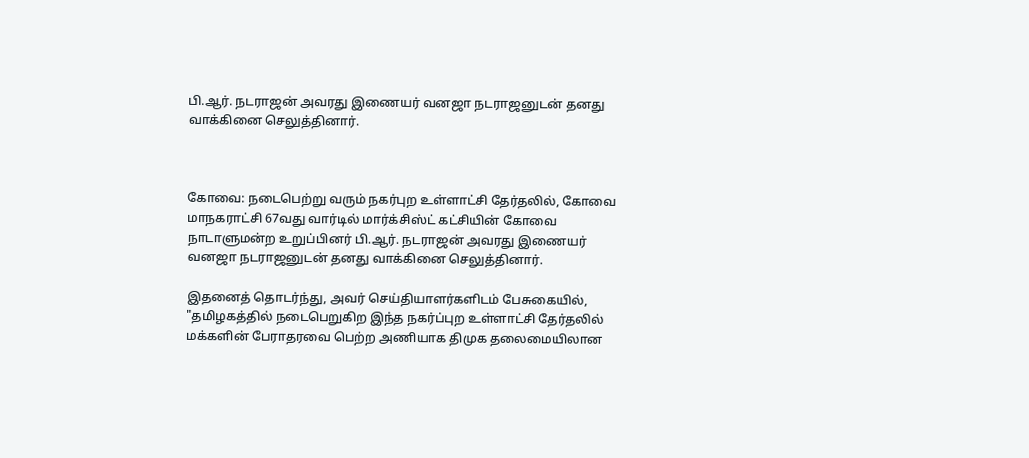பி.ஆர். நடராஜன் அவரது இணையர் வனஜா நடராஜனுடன் தனது வாக்கினை செலுத்தினார்.



கோவை: நடைபெற்று வரும் நகர்புற உள்ளாட்சி தேர்தலில், கோவை மாநகராட்சி 67வது வார்டில் மார்க்சிஸ்ட் கட்சியின் கோவை நாடாளுமன்ற உறுப்பினர் பி.ஆர். நடராஜன் அவரது இணையர் வனஜா நடராஜனுடன் தனது வாக்கினை செலுத்தினார்.

இதனைத் தொடர்ந்து, அவர் செய்தியாளர்களிடம் பேசுகையில், "தமிழகத்தில் நடைபெறுகிற இந்த நகர்ப்புற உள்ளாட்சி தேர்தலில் மக்களின் பேராதரவை பெற்ற அணியாக திமுக தலைமையிலான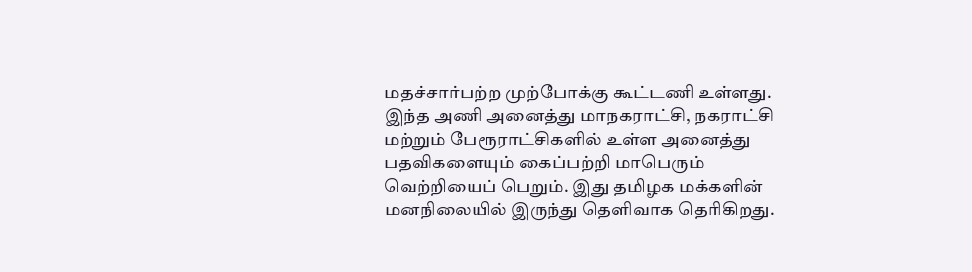மதச்சார்பற்ற முற்போக்கு கூட்டணி உள்ளது. இந்த அணி அனைத்து மாநகராட்சி, நகராட்சி மற்றும் பேரூராட்சிகளில் உள்ள அனைத்து பதவிகளையும் கைப்பற்றி மாபெரும் வெற்றியைப் பெறும். இது தமிழக மக்களின் மனநிலையில் இருந்து தெளிவாக தெரிகிறது.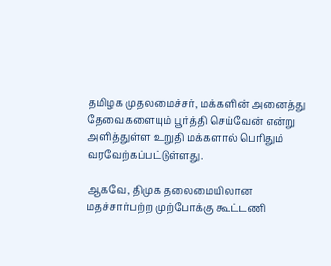தமிழக முதலமைச்சர், மக்களின் அனைத்து தேவைகளையும் பூர்த்தி செய்வேன் என்று அளித்துள்ள உறுதி மக்களால் பெரிதும் வரவேற்கப்பட்டுள்ளது.

ஆகவே, திமுக தலைமையிலான மதச்சார்பற்ற முற்போக்கு கூட்டணி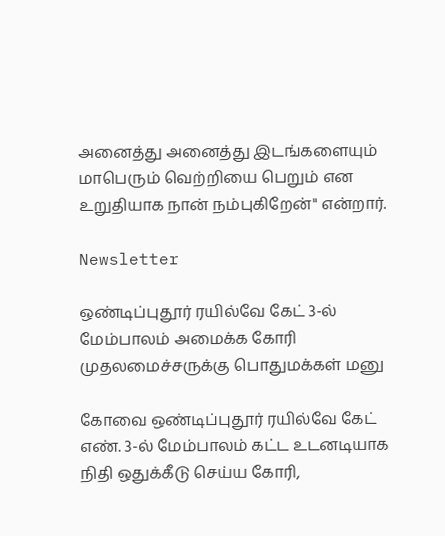அனைத்து அனைத்து இடங்களையும் மாபெரும் வெற்றியை பெறும் என உறுதியாக நான் நம்புகிறேன்" என்றார்.

Newsletter

ஒண்டிப்புதூர் ரயில்வே கேட் 3-ல் மேம்பாலம் அமைக்க கோரி முதலமைச்சருக்கு பொதுமக்கள் மனு

கோவை ஒண்டிப்புதூர் ரயில்வே கேட் எண். 3-ல் மேம்பாலம் கட்ட உடனடியாக நிதி ஒதுக்கீடு செய்ய கோரி,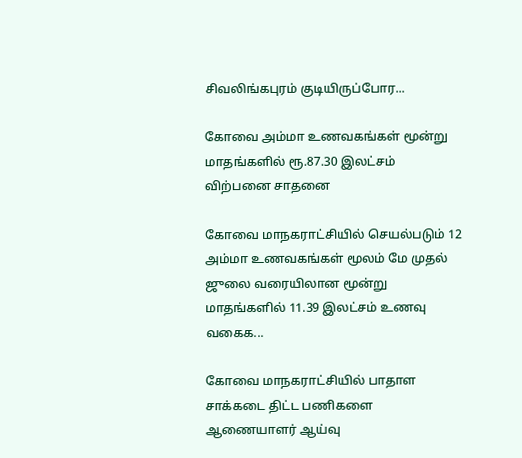சிவலிங்கபுரம் குடியிருப்போர...

கோவை அம்மா உணவகங்கள் மூன்று மாதங்களில் ரூ.87.30 இலட்சம் விற்பனை சாதனை

கோவை மாநகராட்சியில் செயல்படும் 12 அம்மா உணவகங்கள் மூலம் மே முதல் ஜுலை வரையிலான மூன்று மாதங்களில் 11.39 இலட்சம் உணவு வகைக...

கோவை மாநகராட்சியில் பாதாள சாக்கடை திட்ட பணிகளை ஆணையாளர் ஆய்வு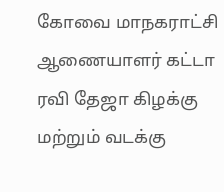கோவை மாநகராட்சி ஆணையாளர் கட்டா ரவி தேஜா கிழக்கு மற்றும் வடக்கு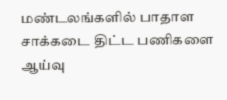மண்டலங்களில் பாதாள சாக்கடை திட்ட பணிகளை ஆய்வு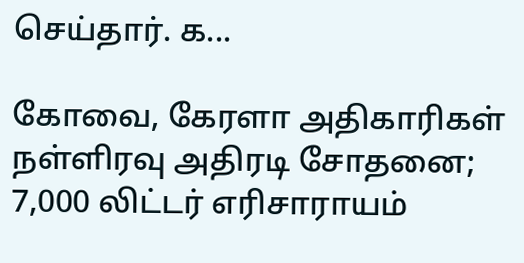செய்தார். க...

கோவை, கேரளா அதிகாரிகள் நள்ளிரவு அதிரடி சோதனை; 7,000 லிட்டர் எரிசாராயம்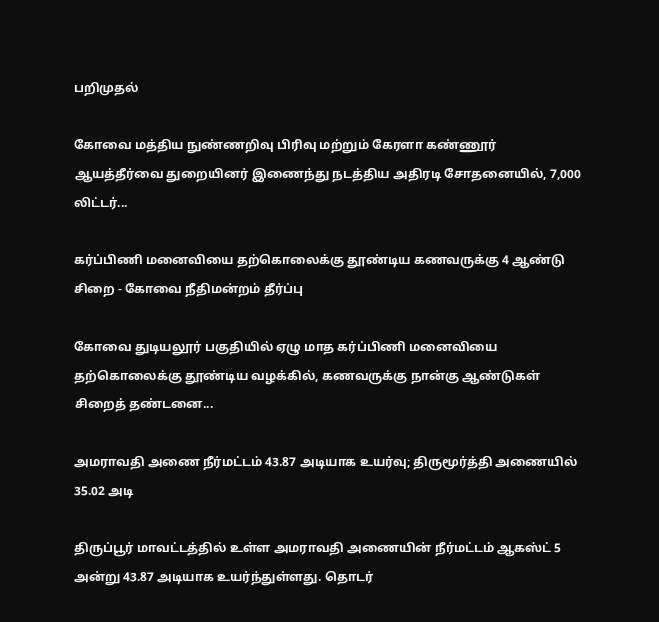பறிமுதல்

கோவை மத்திய நுண்ணறிவு பிரிவு மற்றும் கேரளா கண்ணூர் ஆயத்தீர்வை துறையினர் இணைந்து நடத்திய அதிரடி சோதனையில், 7,000 லிட்டர்...

கர்ப்பிணி மனைவியை தற்கொலைக்கு தூண்டிய கணவருக்கு 4 ஆண்டு சிறை - கோவை நீதிமன்றம் தீர்ப்பு

கோவை துடியலூர் பகுதியில் ஏழு மாத கர்ப்பிணி மனைவியை தற்கொலைக்கு தூண்டிய வழக்கில், கணவருக்கு நான்கு ஆண்டுகள் சிறைத் தண்டனை...

அமராவதி அணை நீர்மட்டம் 43.87 அடியாக உயர்வு; திருமூர்த்தி அணையில் 35.02 அடி

திருப்பூர் மாவட்டத்தில் உள்ள அமராவதி அணையின் நீர்மட்டம் ஆகஸ்ட் 5 அன்று 43.87 அடியாக உயர்ந்துள்ளது. தொடர்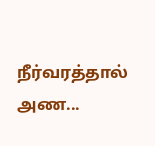நீர்வரத்தால் அண...